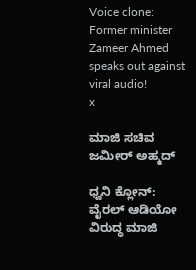Voice clone: Former minister Zameer Ahmed speaks out against viral audio!
x

ಮಾಜಿ ಸಚಿವ ಜಮೀರ್ ಅಹ್ಮದ್

ಧ್ವನಿ ಕ್ಲೋನ್‌: ವೈರಲ್ ಆಡಿಯೋ ವಿರುದ್ಧ ಮಾಜಿ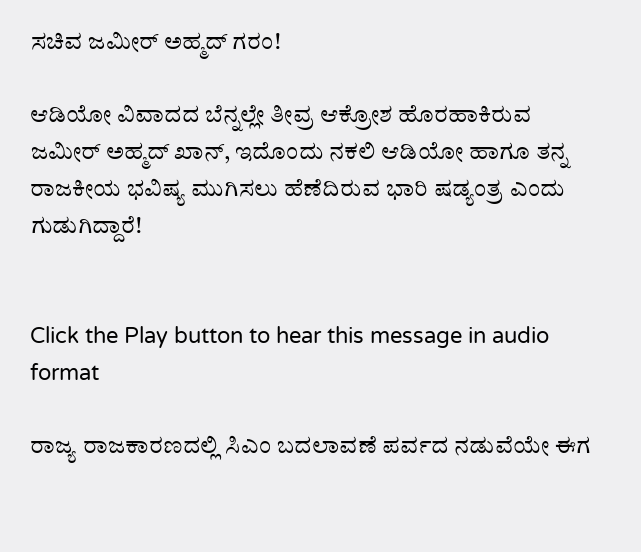ಸಚಿವ ಜಮೀರ್ ಅಹ್ಮದ್ ಗರಂ!

ಆಡಿಯೋ ವಿವಾದದ ಬೆನ್ನಲ್ಲೇ ತೀವ್ರ ಆಕ್ರೋಶ ಹೊರಹಾಕಿರುವ ಜಮೀರ್ ಅಹ್ಮದ್ ಖಾನ್, ಇದೊಂದು ನಕಲಿ ಆಡಿಯೋ ಹಾಗೂ ತನ್ನ ರಾಜಕೀಯ ಭವಿಷ್ಯ ಮುಗಿಸಲು ಹೆಣೆದಿರುವ ಭಾರಿ ಷಡ್ಯಂತ್ರ ಎಂದು ಗುಡುಗಿದ್ದಾರೆ!


Click the Play button to hear this message in audio format

ರಾಜ್ಯ ರಾಜಕಾರಣದಲ್ಲಿ ಸಿಎಂ ಬದಲಾವಣೆ ಪರ್ವದ ನಡುವೆಯೇ ಈಗ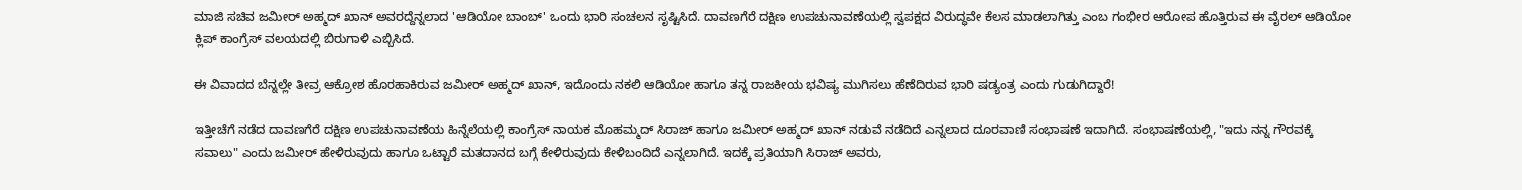ಮಾಜಿ ಸಚಿವ ಜಮೀರ್ ಅಹ್ಮದ್ ಖಾನ್ ಅವರದ್ದೆನ್ನಲಾದ 'ಆಡಿಯೋ ಬಾಂಬ್' ಒಂದು ಭಾರಿ ಸಂಚಲನ ಸೃಷ್ಟಿಸಿದೆ. ದಾವಣಗೆರೆ ದಕ್ಷಿಣ ಉಪಚುನಾವಣೆಯಲ್ಲಿ ಸ್ವಪಕ್ಷದ ವಿರುದ್ಧವೇ ಕೆಲಸ ಮಾಡಲಾಗಿತ್ತು ಎಂಬ ಗಂಭೀರ ಆರೋಪ ಹೊತ್ತಿರುವ ಈ ವೈರಲ್ ಆಡಿಯೋ ಕ್ಲಿಪ್ ಕಾಂಗ್ರೆಸ್ ವಲಯದಲ್ಲಿ ಬಿರುಗಾಳಿ ಎಬ್ಬಿಸಿದೆ.

ಈ ವಿವಾದದ ಬೆನ್ನಲ್ಲೇ ತೀವ್ರ ಆಕ್ರೋಶ ಹೊರಹಾಕಿರುವ ಜಮೀರ್ ಅಹ್ಮದ್ ಖಾನ್, ಇದೊಂದು ನಕಲಿ ಆಡಿಯೋ ಹಾಗೂ ತನ್ನ ರಾಜಕೀಯ ಭವಿಷ್ಯ ಮುಗಿಸಲು ಹೆಣೆದಿರುವ ಭಾರಿ ಷಡ್ಯಂತ್ರ ಎಂದು ಗುಡುಗಿದ್ದಾರೆ!

ಇತ್ತೀಚೆಗೆ ನಡೆದ ದಾವಣಗೆರೆ ದಕ್ಷಿಣ ಉಪಚುನಾವಣೆಯ ಹಿನ್ನೆಲೆಯಲ್ಲಿ ಕಾಂಗ್ರೆಸ್ ನಾಯಕ ಮೊಹಮ್ಮದ್ ಸಿರಾಜ್ ಹಾಗೂ ಜಮೀರ್ ಅಹ್ಮದ್ ಖಾನ್ ನಡುವೆ ನಡೆದಿದೆ ಎನ್ನಲಾದ ದೂರವಾಣಿ ಸಂಭಾಷಣೆ ಇದಾಗಿದೆ. ಸಂಭಾಷಣೆಯಲ್ಲಿ, "ಇದು ನನ್ನ ಗೌರವಕ್ಕೆ ಸವಾಲು" ಎಂದು ಜಮೀರ್ ಹೇಳಿರುವುದು ಹಾಗೂ ಒಟ್ಟಾರೆ ಮತದಾನದ ಬಗ್ಗೆ ಕೇಳಿರುವುದು ಕೇಳಿಬಂದಿದೆ ಎನ್ನಲಾಗಿದೆ. ಇದಕ್ಕೆ ಪ್ರತಿಯಾಗಿ ಸಿರಾಜ್ ಅವರು,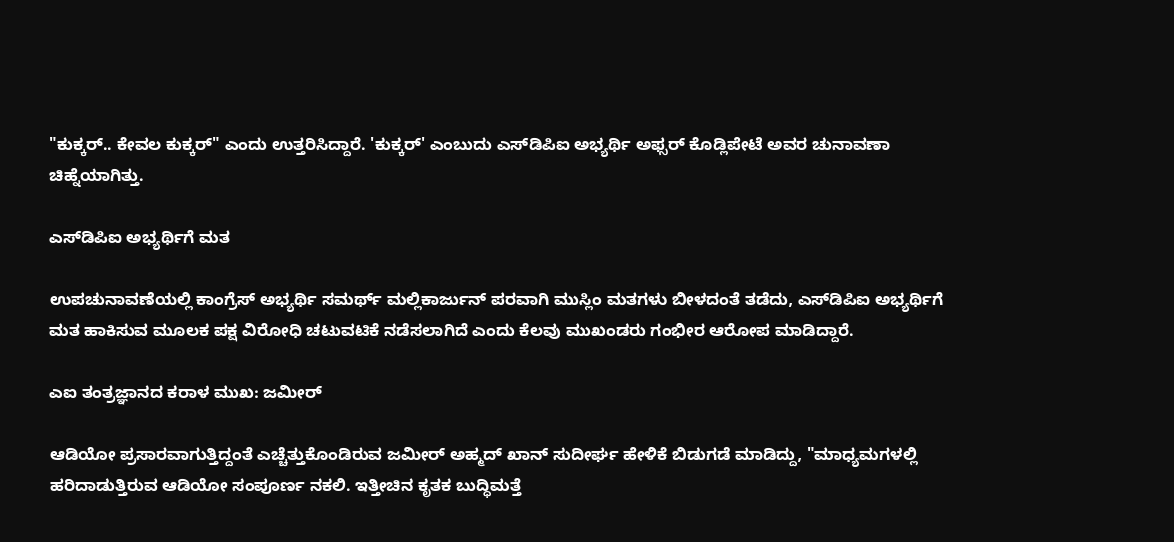"ಕುಕ್ಕರ್.. ಕೇವಲ ಕುಕ್ಕರ್" ಎಂದು ಉತ್ತರಿಸಿದ್ದಾರೆ. 'ಕುಕ್ಕರ್' ಎಂಬುದು ಎಸ್‌ಡಿಪಿಐ ಅಭ್ಯರ್ಥಿ ಅಫ್ಸರ್ ಕೊಡ್ಲಿಪೇಟೆ ಅವರ ಚುನಾವಣಾ ಚಿಹ್ನೆಯಾಗಿತ್ತು.

ಎಸ್‌ಡಿಪಿಐ ಅಭ್ಯರ್ಥಿಗೆ ಮತ

ಉಪಚುನಾವಣೆಯಲ್ಲಿ ಕಾಂಗ್ರೆಸ್ ಅಭ್ಯರ್ಥಿ ಸಮರ್ಥ್ ಮಲ್ಲಿಕಾರ್ಜುನ್ ಪರವಾಗಿ ಮುಸ್ಲಿಂ ಮತಗಳು ಬೀಳದಂತೆ ತಡೆದು, ಎಸ್‌ಡಿಪಿಐ ಅಭ್ಯರ್ಥಿಗೆ ಮತ ಹಾಕಿಸುವ ಮೂಲಕ ಪಕ್ಷ ವಿರೋಧಿ ಚಟುವಟಿಕೆ ನಡೆಸಲಾಗಿದೆ ಎಂದು ಕೆಲವು ಮುಖಂಡರು ಗಂಭೀರ ಆರೋಪ ಮಾಡಿದ್ದಾರೆ.

ಎಐ ತಂತ್ರಜ್ಞಾನದ ಕರಾಳ ಮುಖ: ಜಮೀರ್‌

ಆಡಿಯೋ ಪ್ರಸಾರವಾಗುತ್ತಿದ್ದಂತೆ ಎಚ್ಚೆತ್ತುಕೊಂಡಿರುವ ಜಮೀರ್ ಅಹ್ಮದ್ ಖಾನ್ ಸುದೀರ್ಘ ಹೇಳಿಕೆ ಬಿಡುಗಡೆ ಮಾಡಿದ್ದು, "ಮಾಧ್ಯಮಗಳಲ್ಲಿ ಹರಿದಾಡುತ್ತಿರುವ ಆಡಿಯೋ ಸಂಪೂರ್ಣ ನಕಲಿ. ಇತ್ತೀಚಿನ ಕೃತಕ ಬುದ್ಧಿಮತ್ತೆ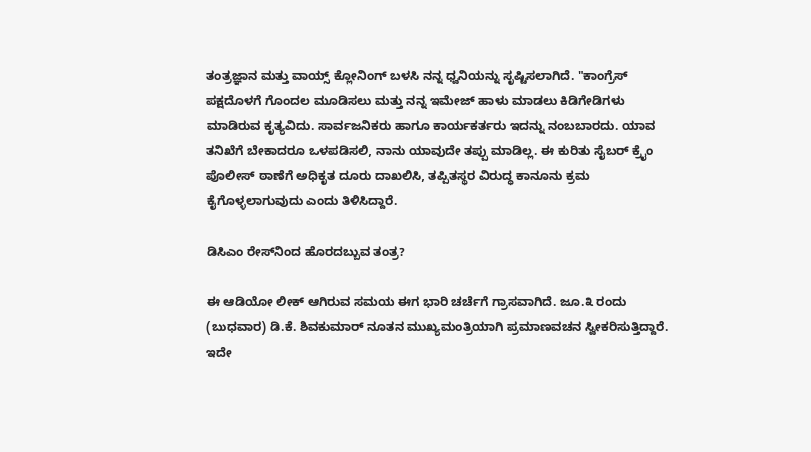ತಂತ್ರಜ್ಞಾನ ಮತ್ತು ವಾಯ್ಸ್ ಕ್ಲೋನಿಂಗ್ ಬಳಸಿ ನನ್ನ ಧ್ವನಿಯನ್ನು ಸೃಷ್ಟಿಸಲಾಗಿದೆ. "ಕಾಂಗ್ರೆಸ್ ಪಕ್ಷದೊಳಗೆ ಗೊಂದಲ ಮೂಡಿಸಲು ಮತ್ತು ನನ್ನ ಇಮೇಜ್ ಹಾಳು ಮಾಡಲು ಕಿಡಿಗೇಡಿಗಳು ಮಾಡಿರುವ ಕೃತ್ಯವಿದು. ಸಾರ್ವಜನಿಕರು ಹಾಗೂ ಕಾರ್ಯಕರ್ತರು ಇದನ್ನು ನಂಬಬಾರದು. ಯಾವ ತನಿಖೆಗೆ ಬೇಕಾದರೂ ಒಳಪಡಿಸಲಿ, ನಾನು ಯಾವುದೇ ತಪ್ಪು ಮಾಡಿಲ್ಲ. ಈ ಕುರಿತು ಸೈಬರ್ ಕ್ರೈಂ ಪೊಲೀಸ್ ಠಾಣೆಗೆ ಅಧಿಕೃತ ದೂರು ದಾಖಲಿಸಿ, ತಪ್ಪಿತಸ್ಥರ ವಿರುದ್ಧ ಕಾನೂನು ಕ್ರಮ ಕೈಗೊಳ್ಳಲಾಗುವುದು ಎಂದು ತಿಳಿಸಿದ್ದಾರೆ.

ಡಿಸಿಎಂ ರೇಸ್‌ನಿಂದ ಹೊರದಬ್ಬುವ ತಂತ್ರ?

ಈ ಆಡಿಯೋ ಲೀಕ್ ಆಗಿರುವ ಸಮಯ ಈಗ ಭಾರಿ ಚರ್ಚೆಗೆ ಗ್ರಾಸವಾಗಿದೆ. ಜೂ.೩ ರಂದು (ಬುಧವಾರ) ಡಿ.ಕೆ. ಶಿವಕುಮಾರ್ ನೂತನ ಮುಖ್ಯಮಂತ್ರಿಯಾಗಿ ಪ್ರಮಾಣವಚನ ಸ್ವೀಕರಿಸುತ್ತಿದ್ದಾರೆ. ಇದೇ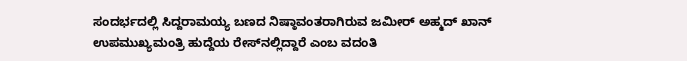ಸಂದರ್ಭದಲ್ಲಿ ಸಿದ್ದರಾಮಯ್ಯ ಬಣದ ನಿಷ್ಠಾವಂತರಾಗಿರುವ ಜಮೀರ್ ಅಹ್ಮದ್ ಖಾನ್ ಉಪಮುಖ್ಯಮಂತ್ರಿ ಹುದ್ದೆಯ ರೇಸ್‌ನಲ್ಲಿದ್ದಾರೆ ಎಂಬ ವದಂತಿ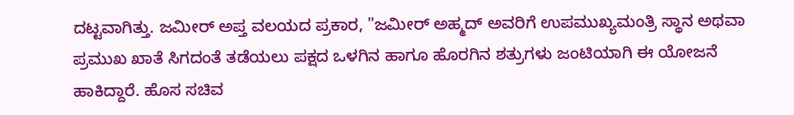ದಟ್ಟವಾಗಿತ್ತು. ಜಮೀರ್ ಅಪ್ತ ವಲಯದ ಪ್ರಕಾರ, "ಜಮೀರ್ ಅಹ್ಮದ್ ಅವರಿಗೆ ಉಪಮುಖ್ಯಮಂತ್ರಿ ಸ್ಥಾನ ಅಥವಾ ಪ್ರಮುಖ ಖಾತೆ ಸಿಗದಂತೆ ತಡೆಯಲು ಪಕ್ಷದ ಒಳಗಿನ ಹಾಗೂ ಹೊರಗಿನ ಶತ್ರುಗಳು ಜಂಟಿಯಾಗಿ ಈ ಯೋಜನೆ ಹಾಕಿದ್ದಾರೆ. ಹೊಸ ಸಚಿವ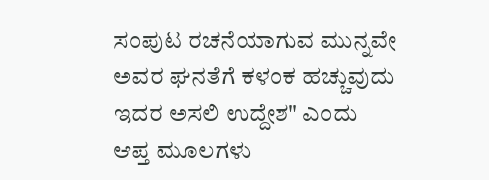ಸಂಪುಟ ರಚನೆಯಾಗುವ ಮುನ್ನವೇ ಅವರ ಘನತೆಗೆ ಕಳಂಕ ಹಚ್ಚುವುದು ಇದರ ಅಸಲಿ ಉದ್ದೇಶ" ಎಂದು ಆಪ್ತ ಮೂಲಗಳು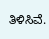ತಿಳಿಸಿವೆ.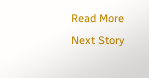Read More
Next Story